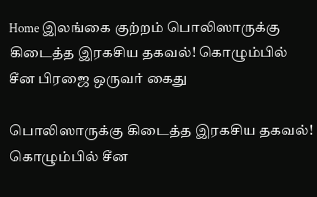Home இலங்கை குற்றம் பொலிஸாருக்கு கிடைத்த இரகசிய தகவல்! கொழும்பில் சீன பிரஜை ஒருவர் கைது

பொலிஸாருக்கு கிடைத்த இரகசிய தகவல்! கொழும்பில் சீன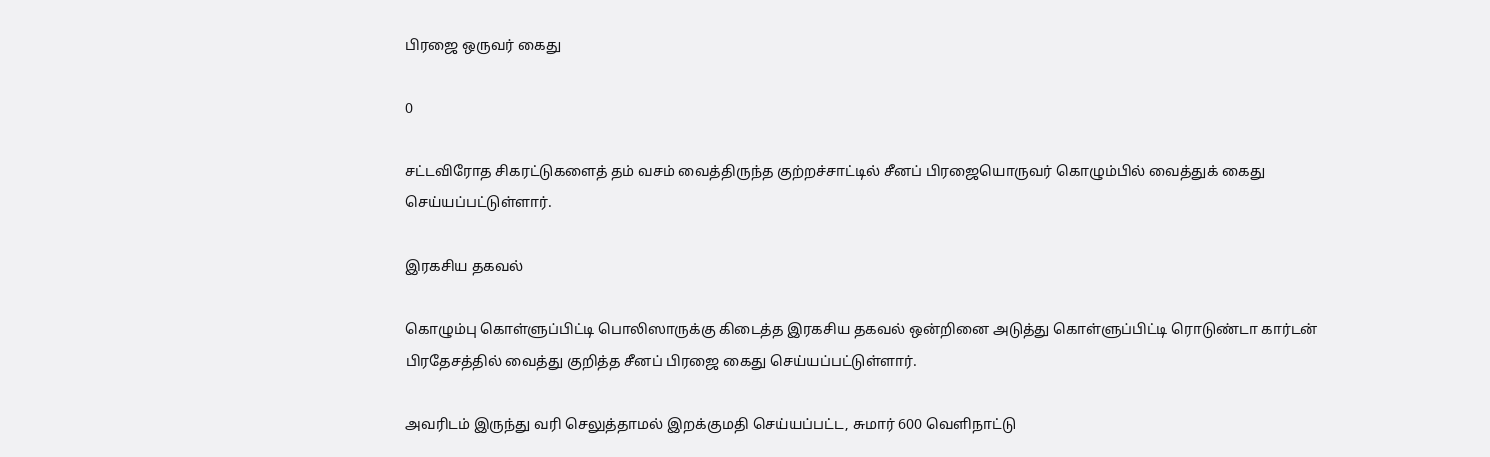பிரஜை ஒருவர் கைது

0

சட்டவிரோத சிகரட்டுகளைத் தம் வசம் வைத்திருந்த குற்றச்சாட்டில் சீனப் பிரஜையொருவர் கொழும்பில் வைத்துக் கைது செய்யப்பட்டுள்ளார்.

இரகசிய தகவல்

கொழும்பு கொள்ளுப்பிட்டி பொலிஸாருக்கு கிடைத்த இரகசிய தகவல் ஒன்றினை அடுத்து கொள்ளுப்பிட்டி ரொடுண்டா கார்டன் பிரதேசத்தில் வைத்து குறித்த சீனப் பிரஜை கைது செய்யப்பட்டுள்ளார்.

அவரிடம் இருந்து வரி செலுத்தாமல் இறக்குமதி செய்யப்பட்ட, சுமார் 600 வெளிநாட்டு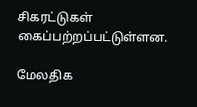சிகரட்டுகள் கைப்பற்றப்பட்டுள்ளன.

மேலதிக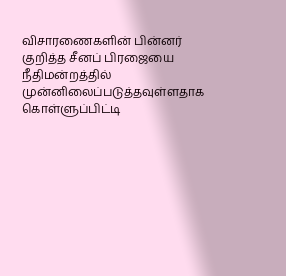விசாரணைகளின் பின்னர் குறித்த சீனப் பிரஜையை நீதிமன்றத்தில் முன்னிலைப்படுத்தவுள்ளதாக கொள்ளுப்பிட்டி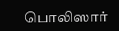பொலிஸார்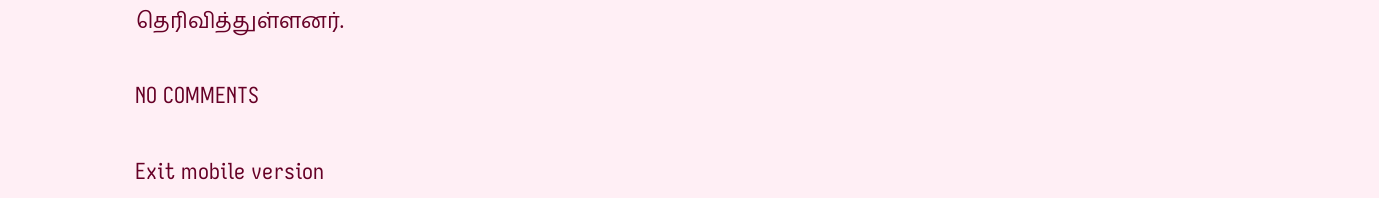தெரிவித்துள்ளனர்.

NO COMMENTS

Exit mobile version